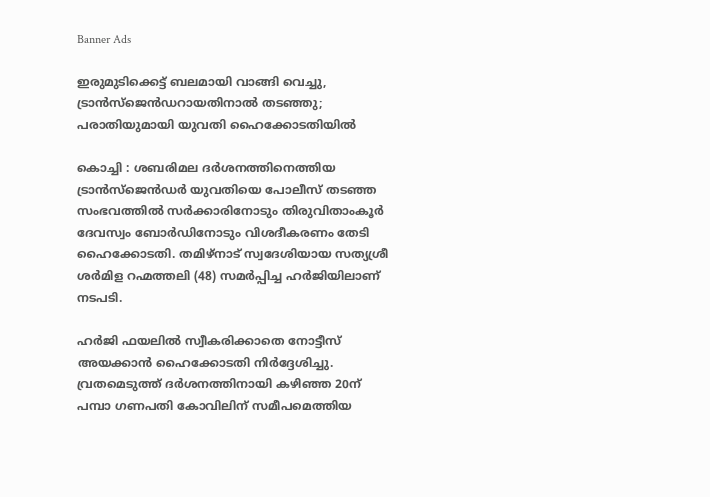Banner Ads

ഇരുമുടിക്കെട്ട് ബലമായി വാങ്ങി വെച്ചു, ട്രാൻസ്ജെൻഡറായതിനാൽ തടഞ്ഞു; പരാതിയുമായി യുവതി ഹൈക്കോടതിയിൽ

കൊച്ചി : ശബരിമല ദർശനത്തിനെത്തിയ ട്രാൻസ്ജെൻഡർ യുവതിയെ പോലീസ് തടഞ്ഞ സംഭവത്തിൽ സർക്കാരിനോടും തിരുവിതാംകൂർ ദേവസ്വം ബോർഡിനോടും വിശദീകരണം തേടി ഹൈക്കോടതി. തമിഴ്‌നാട് സ്വദേശിയായ സത്യശ്രീ ശർമിള റഹ്മത്തലി (48) സമർപ്പിച്ച ഹർജിയിലാണ് നടപടി.

ഹർജി ഫയലിൽ സ്വീകരിക്കാതെ നോട്ടീസ് അയക്കാൻ ഹൈക്കോടതി നിർദ്ദേശിച്ചു. വ്രതമെടുത്ത് ദർശനത്തിനായി കഴിഞ്ഞ 20ന് പമ്പാ ഗണപതി കോവിലിന് സമീപമെത്തിയ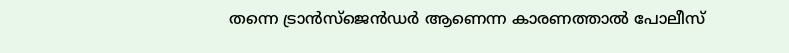തന്നെ ട്രാൻസ്ജെൻഡർ ആണെന്ന കാരണത്താൽ പോലീസ്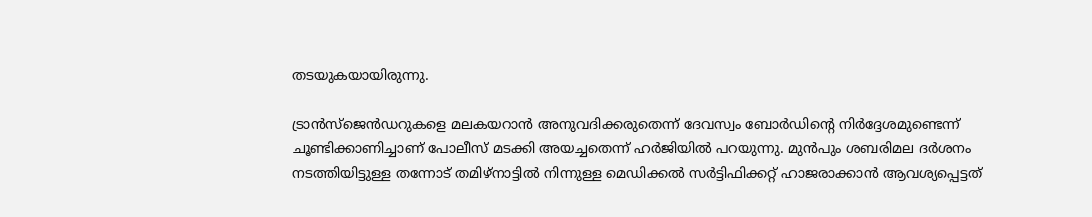തടയുകയായിരുന്നു.

ട്രാൻസ്ജെൻഡറുകളെ മലകയറാൻ അനുവദിക്കരുതെന്ന് ദേവസ്വം ബോർഡിന്റെ നിർദ്ദേശമുണ്ടെന്ന് ചൂണ്ടിക്കാണിച്ചാണ് പോലീസ് മടക്കി അയച്ചതെന്ന് ഹർജിയിൽ പറയുന്നു. മുൻപും ശബരിമല ദർശനം നടത്തിയിട്ടുള്ള തന്നോട് തമിഴ്‌നാട്ടിൽ നിന്നുള്ള മെഡിക്കൽ സർട്ടിഫിക്കറ്റ് ഹാജരാക്കാൻ ആവശ്യപ്പെട്ടത്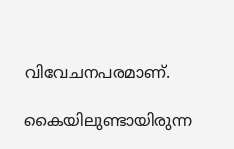വിവേചനപരമാണ്.

കൈയിലുണ്ടായിരുന്ന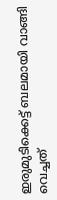ഇരുമുടിക്കെട്ട് ബലമായി വാങ്ങി വെച്ചത്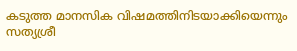കടുത്ത മാനസിക വിഷമത്തിനിടയാക്കിയെന്നും സത്യശ്രീ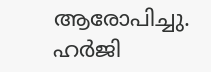ആരോപിച്ചു. ഹർജി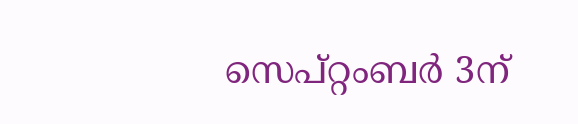സെപ്റ്റംബർ 3ന്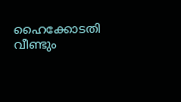ഹൈക്കോടതി വീണ്ടും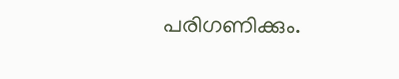പരിഗണിക്കും.